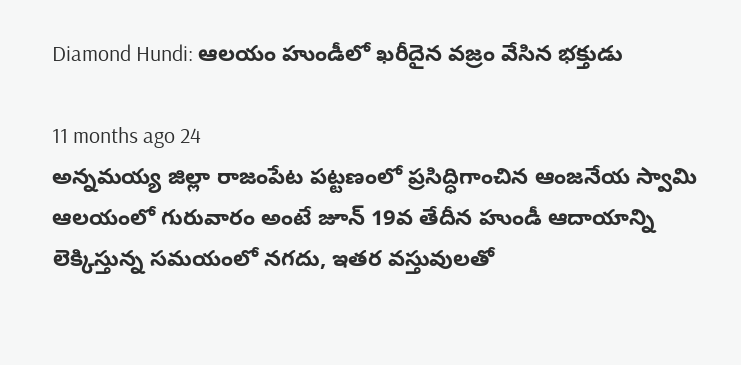Diamond Hundi: ఆలయం హుండీలో ఖరీదైన వజ్రం వేసిన భక్తుడు

11 months ago 24
అన్నమయ్య జిల్లా రాజంపేట పట్టణంలో ప్రసిద్ధిగాంచిన ఆంజనేయ స్వామి ఆలయంలో గురువారం అంటే జూన్ 19వ తేదీన హుండీ ఆదాయాన్ని లెక్కిస్తున్న సమయంలో నగదు, ఇతర వస్తువులతో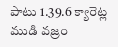పాటు 1.39.6 క్యారెట్ల ముడి వజ్రం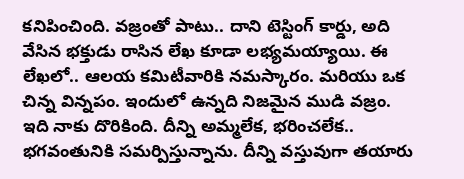కనిపించింది. వజ్రంతో పాటు.. దాని టెస్టింగ్ కార్డు, అది వేసిన భక్తుడు రాసిన లేఖ కూడా లభ్యమయ్యాయి. ఈ లేఖలో.. ఆలయ కమిటీవారికి నమస్కారం. మరియు ఒక చిన్న విన్నపం. ఇందులో ఉన్నది నిజమైన ముడి వజ్రం. ఇది నాకు దొరికింది. దీన్ని అమ్మలేక, భరించలేక.. భగవంతునికి సమర్పిస్తున్నాను. దీన్ని వస్తువుగా తయారు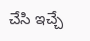చేసి ఇచ్చే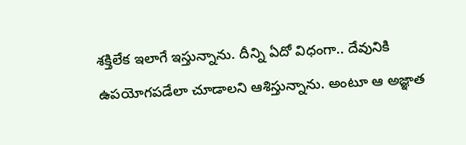శక్తిలేక ఇలాగే ఇస్తున్నాను. దీన్ని ఏదో విధంగా.. దేవునికి ఉపయోగపడేలా చూడాలని ఆశిస్తున్నాను. అంటూ ఆ అజ్ఞాత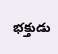భక్తుడు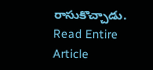రాసుకొచ్చాడు.
Read Entire Article